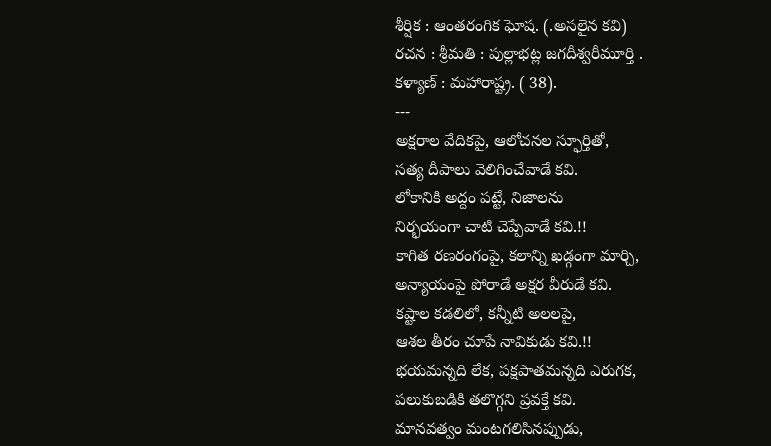శీర్షిక : ఆంతరంగిక ఘోష. (.అసలైన కవి)
రచన : శ్రీమతి : పుల్లాభట్ల జగదీశ్వరీమూర్తి .
కళ్యాణ్ : మహారాష్ట్ర. ( 38).
---
అక్షరాల వేదికపై, ఆలోచనల స్ఫూర్తితో,
సత్య దీపాలు వెలిగించేవాడే కవి.
లోకానికి అద్దం పట్టే, నిజాలను
నిర్భయంగా చాటి చెప్పేవాడే కవి.!!
కాగిత రణరంగంపై, కలాన్ని ఖడ్గంగా మార్చి,
అన్యాయంపై పోరాడే అక్షర వీరుడే కవి.
కష్టాల కడలిలో, కన్నీటి అలలపై,
ఆశల తీరం చూపే నావికుడు కవి.!!
భయమన్నది లేక, పక్షపాతమన్నది ఎరుగక,
పలుకుబడికి తలొగ్గని ప్రవక్తే కవి.
మానవత్వం మంటగలిసినప్పుడు,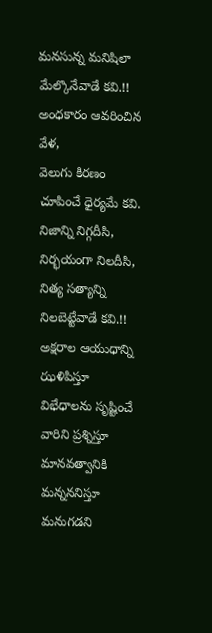మనసున్న మనిషిలా మేల్కొనేవాడే కవి.!!
అంధకారం ఆవరించిన వేళ,
వెలుగు కిరణం చూపించే ధైర్యమే కవి.
నిజాన్ని నిగ్గదీసి, నిర్భయంగా నిలదీసి,
నిత్య సత్యాన్ని నిలబెట్టేవాడే కవి.!!
అక్షరాల ఆయుధాన్ని ఝళిపిస్తూ
విభేధాలను సృష్టించే వారిని ప్రశ్నిస్తూ
మానవత్వానికి మన్నననిస్తూ
మనుగడని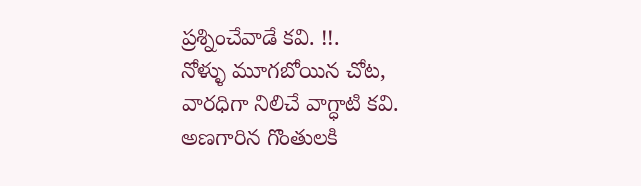ప్రశ్నించేవాడే కవి. !!.
నోళ్ళు మూగబోయిన చోట,
వారధిగా నిలిచే వాగ్ధాటి కవి.
అణగారిన గొంతులకి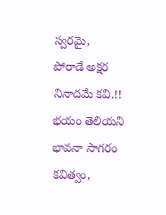స్వరమై,
పోరాడే అక్షర నినాదమే కవి.!!
భయం తెలియని
భావనా సాగరం కవిత్వం,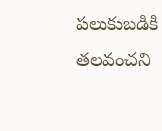పలుకుబడికి తలవంచని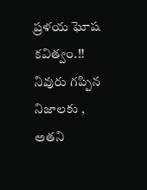ప్రళయ ఘోష కవిత్వం.!!
నివురు గప్పిన నిజాలకు ,
అతని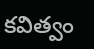కవిత్వం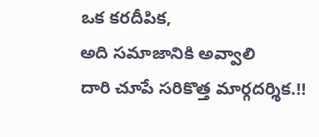ఒక కరదీపిక,
అది సమాజానికి అవ్వాలి
దారి చూపే సరికొత్త మార్గదర్శిక.!!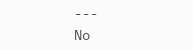---
No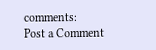comments:
Post a Comment